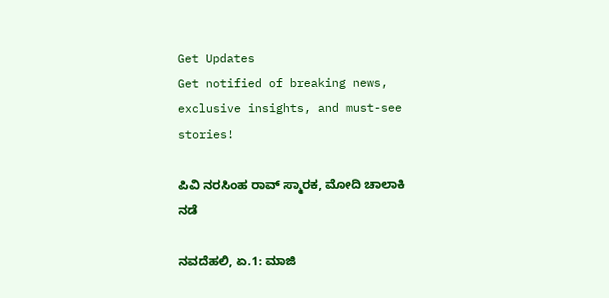Get Updates
Get notified of breaking news, exclusive insights, and must-see stories!

ಪಿವಿ ನರಸಿಂಹ ರಾವ್ ಸ್ಮಾರಕ, ಮೋದಿ ಚಾಲಾಕಿ ನಡೆ

ನವದೆಹಲಿ, ಏ.1: ಮಾಜಿ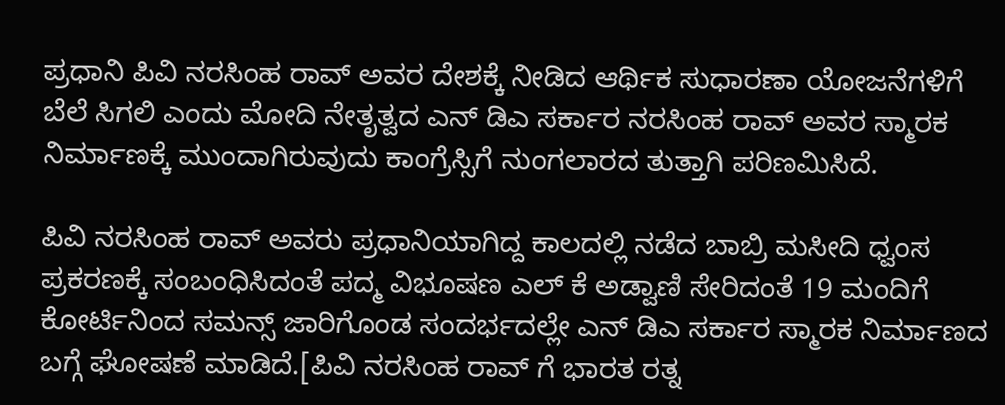ಪ್ರಧಾನಿ ಪಿವಿ ನರಸಿಂಹ ರಾವ್ ಅವರ ದೇಶಕ್ಕೆ ನೀಡಿದ ಆರ್ಥಿಕ ಸುಧಾರಣಾ ಯೋಜನೆಗಳಿಗೆ ಬೆಲೆ ಸಿಗಲಿ ಎಂದು ಮೋದಿ ನೇತೃತ್ವದ ಎನ್ ಡಿಎ ಸರ್ಕಾರ ನರಸಿಂಹ ರಾವ್ ಅವರ ಸ್ಮಾರಕ ನಿರ್ಮಾಣಕ್ಕೆ ಮುಂದಾಗಿರುವುದು ಕಾಂಗ್ರೆಸ್ಸಿಗೆ ನುಂಗಲಾರದ ತುತ್ತಾಗಿ ಪರಿಣಮಿಸಿದೆ.

ಪಿವಿ ನರಸಿಂಹ ರಾವ್ ಅವರು ಪ್ರಧಾನಿಯಾಗಿದ್ದ ಕಾಲದಲ್ಲಿ ನಡೆದ ಬಾಬ್ರಿ ಮಸೀದಿ ಧ್ವಂಸ ಪ್ರಕರಣಕ್ಕೆ ಸಂಬಂಧಿಸಿದಂತೆ ಪದ್ಮ ವಿಭೂಷಣ ಎಲ್ ಕೆ ಅಡ್ವಾಣಿ ಸೇರಿದಂತೆ 19 ಮಂದಿಗೆ ಕೋರ್ಟಿನಿಂದ ಸಮನ್ಸ್ ಜಾರಿಗೊಂಡ ಸಂದರ್ಭದಲ್ಲೇ ಎನ್ ಡಿಎ ಸರ್ಕಾರ ಸ್ಮಾರಕ ನಿರ್ಮಾಣದ ಬಗ್ಗೆ ಘೋಷಣೆ ಮಾಡಿದೆ.[ಪಿವಿ ನರಸಿಂಹ ರಾವ್ ಗೆ ಭಾರತ ರತ್ನ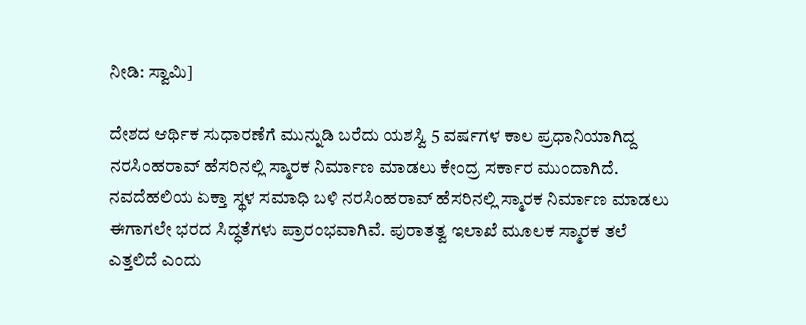ನೀಡಿ: ಸ್ವಾಮಿ]

ದೇಶದ ಆರ್ಥಿಕ ಸುಧಾರಣೆಗೆ ಮುನ್ನುಡಿ ಬರೆದು ಯಶಸ್ವಿ 5 ವರ್ಷಗಳ ಕಾಲ ಪ್ರಧಾನಿಯಾಗಿದ್ದ ನರಸಿಂಹರಾವ್ ಹೆಸರಿನಲ್ಲಿ ಸ್ಮಾರಕ ನಿರ್ಮಾಣ ಮಾಡಲು ಕೇಂದ್ರ ಸರ್ಕಾರ ಮುಂದಾಗಿದೆ. ನವದೆಹಲಿಯ ಏಕ್ತಾ ಸ್ಥಳ ಸಮಾಧಿ ಬಳಿ ನರಸಿಂಹರಾವ್ ಹೆಸರಿನಲ್ಲಿ ಸ್ಮಾರಕ ನಿರ್ಮಾಣ ಮಾಡಲು ಈಗಾಗಲೇ ಭರದ ಸಿದ್ಧತೆಗಳು ಪ್ರಾರಂಭವಾಗಿವೆ. ಪುರಾತತ್ವ ಇಲಾಖೆ ಮೂಲಕ ಸ್ಮಾರಕ ತಲೆ ಎತ್ತಲಿದೆ ಎಂದು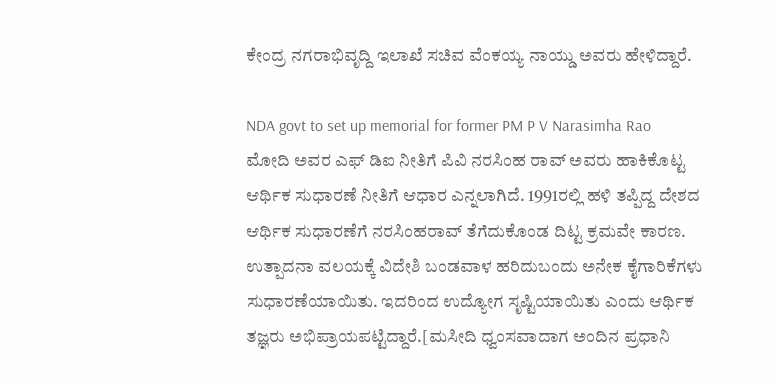ಕೇಂದ್ರ ನಗರಾಭಿವೃದ್ದಿ ಇಲಾಖೆ ಸಚಿವ ವೆಂಕಯ್ಯ ನಾಯ್ಡು ಅವರು ಹೇಳಿದ್ದಾರೆ.

NDA govt to set up memorial for former PM P V Narasimha Rao
ಮೋದಿ ಅವರ ಎಫ್ ಡಿಐ ನೀತಿಗೆ ಪಿವಿ ನರಸಿಂಹ ರಾವ್ ಅವರು ಹಾಕಿಕೊಟ್ಟ ಆರ್ಥಿಕ ಸುಧಾರಣೆ ನೀತಿಗೆ ಆಧಾರ ಎನ್ನಲಾಗಿದೆ. 1991ರಲ್ಲಿ ಹಳಿ ತಪ್ಪಿದ್ದ ದೇಶದ ಆರ್ಥಿಕ ಸುಧಾರಣೆಗೆ ನರಸಿಂಹರಾವ್ ತೆಗೆದುಕೊಂಡ ದಿಟ್ಟ ಕ್ರಮವೇ ಕಾರಣ. ಉತ್ಪಾದನಾ ವಲಯಕ್ಕೆ ವಿದೇಶಿ ಬಂಡವಾಳ ಹರಿದುಬಂದು ಅನೇಕ ಕೈಗಾರಿಕೆಗಳು ಸುಧಾರಣೆಯಾಯಿತು. ಇದರಿಂದ ಉದ್ಯೋಗ ಸೃಷ್ಟಿಯಾಯಿತು ಎಂದು ಆರ್ಥಿಕ ತಜ್ಞರು ಅಭಿಪ್ರಾಯಪಟ್ಟಿದ್ದಾರೆ.[ಮಸೀದಿ ಧ್ವಂಸವಾದಾಗ ಅಂದಿನ ಪ್ರಧಾನಿ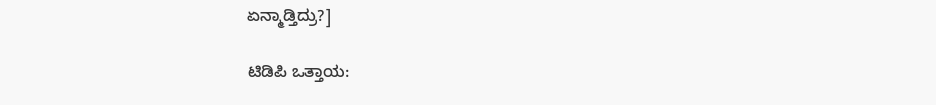ಏನ್ಮಾಡ್ತಿದ್ರು?]

ಟಿಡಿಪಿ ಒತ್ತಾಯ: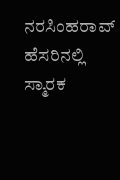ನರಸಿಂಹರಾವ್ ಹೆಸರಿನಲ್ಲಿ ಸ್ಮಾರಕ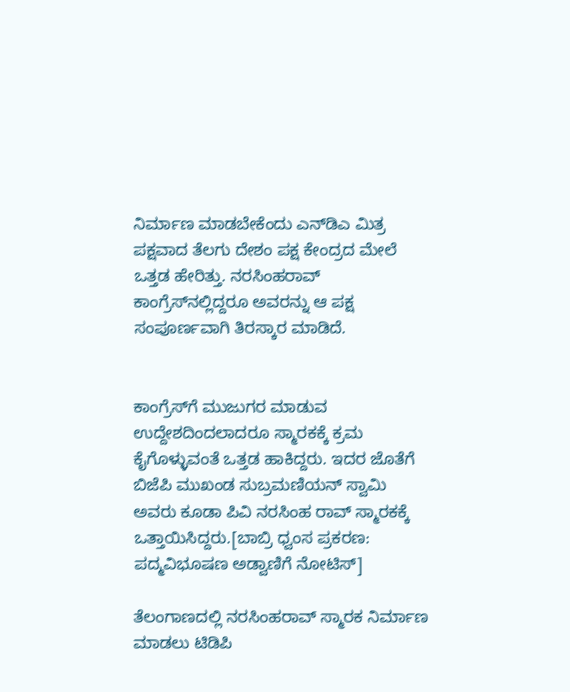ನಿರ್ಮಾಣ ಮಾಡಬೇಕೆಂದು ಎನ್‌ಡಿಎ ಮಿತ್ರ ಪಕ್ಷವಾದ ತೆಲಗು ದೇಶಂ ಪಕ್ಷ ಕೇಂದ್ರದ ಮೇಲೆ ಒತ್ತಡ ಹೇರಿತ್ತು. ನರಸಿಂಹರಾವ್ ಕಾಂಗ್ರೆಸ್‌ನಲ್ಲಿದ್ದರೂ ಅವರನ್ನು ಆ ಪಕ್ಷ ಸಂಪೂರ್ಣವಾಗಿ ತಿರಸ್ಕಾರ ಮಾಡಿದೆ.


ಕಾಂಗ್ರೆಸ್‌ಗೆ ಮುಜುಗರ ಮಾಡುವ ಉದ್ದೇಶದಿಂದಲಾದರೂ ಸ್ಮಾರಕಕ್ಕೆ ಕ್ರಮ ಕೈಗೊಳ್ಳುವಂತೆ ಒತ್ತಡ ಹಾಕಿದ್ದರು. ಇದರ ಜೊತೆಗೆ ಬಿಜೆಪಿ ಮುಖಂಡ ಸುಬ್ರಮಣಿಯನ್ ಸ್ವಾಮಿ ಅವರು ಕೂಡಾ ಪಿವಿ ನರಸಿಂಹ ರಾವ್ ಸ್ಮಾರಕಕ್ಕೆ ಒತ್ತಾಯಿಸಿದ್ದರು.[ಬಾಬ್ರಿ ಧ್ವಂಸ ಪ್ರಕರಣ: ಪದ್ಮವಿಭೂಷಣ ಅಡ್ವಾಣಿಗೆ ನೋಟಿಸ್]

ತೆಲಂಗಾಣದಲ್ಲಿ ನರಸಿಂಹರಾವ್ ಸ್ಮಾರಕ ನಿರ್ಮಾಣ ಮಾಡಲು ಟಿಡಿಪಿ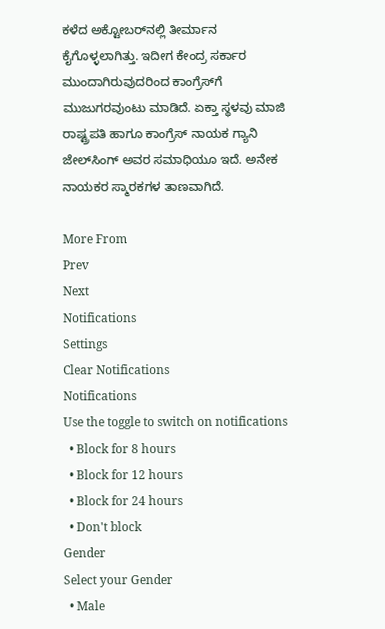ಕಳೆದ ಅಕ್ಟೋಬರ್‌ನಲ್ಲಿ ತೀರ್ಮಾನ ಕೈಗೊಳ್ಳಲಾಗಿತ್ತು. ಇದೀಗ ಕೇಂದ್ರ ಸರ್ಕಾರ ಮುಂದಾಗಿರುವುದರಿಂದ ಕಾಂಗ್ರೆಸ್‌ಗೆ ಮುಜುಗರವುಂಟು ಮಾಡಿದೆ. ಏಕ್ತಾ ಸ್ಥಳವು ಮಾಜಿ ರಾಷ್ಟ್ರಪತಿ ಹಾಗೂ ಕಾಂಗ್ರೆಸ್ ನಾಯಕ ಗ್ಯಾನಿ ಜೇಲ್‌ಸಿಂಗ್ ಅವರ ಸಮಾಧಿಯೂ ಇದೆ. ಅನೇಕ ನಾಯಕರ ಸ್ಮಾರಕಗಳ ತಾಣವಾಗಿದೆ.

More From
Prev
Next
Notifications
Settings
Clear Notifications
Notifications
Use the toggle to switch on notifications
  • Block for 8 hours
  • Block for 12 hours
  • Block for 24 hours
  • Don't block
Gender
Select your Gender
  • Male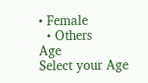• Female
  • Others
Age
Select your Age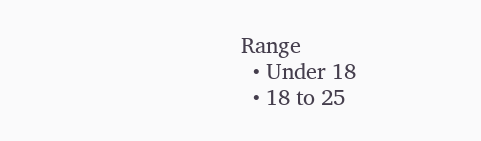Range
  • Under 18
  • 18 to 25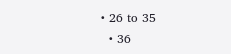• 26 to 35
  • 36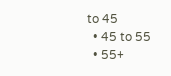to 45
  • 45 to 55
  • 55+